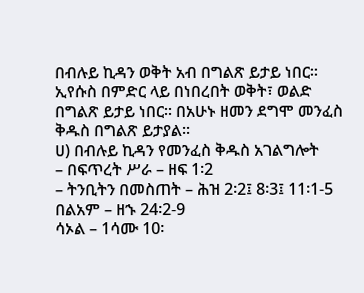በብሉይ ኪዳን ወቅት አብ በግልጽ ይታይ ነበር፡፡ ኢየሱስ በምድር ላይ በነበረበት ወቅት፣ ወልድ በግልጽ ይታይ ነበር፡፡ በአሁኑ ዘመን ደግሞ መንፈስ ቅዱስ በግልጽ ይታያል፡፡
ሀ) በብሉይ ኪዳን የመንፈስ ቅዱስ አገልግሎት
– በፍጥረት ሥራ – ዘፍ 1፡2
– ትንቢትን በመስጠት – ሕዝ 2፡2፤ 8፡3፤ 11፡1-5
በልአም – ዘኁ 24፡2-9
ሳኦል – 1ሳሙ 10፡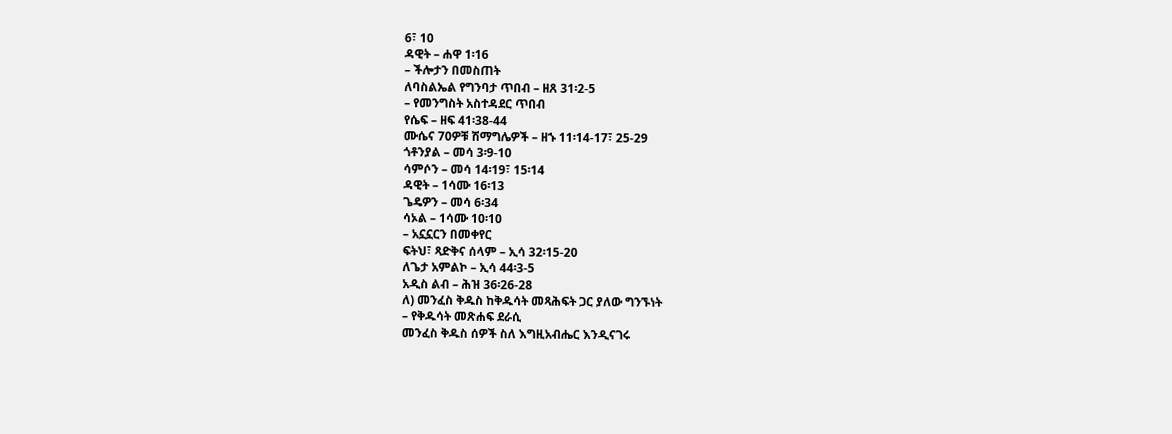6፣ 10
ዳዊት – ሐዋ 1፡16
– ችሎታን በመስጠት
ለባስልኤል የግንባታ ጥበብ – ዘጸ 31፡2-5
– የመንግስት አስተዳደር ጥበብ
የሴፍ – ዘፍ 41፡38-44
ሙሴና 70ዎቹ ሽማግሌዎች – ዘኁ 11፡14-17፣ 25-29
ጎቶንያል – መሳ 3፡9-10
ሳምሶን – መሳ 14፡19፣ 15፡14
ዳዊት – 1ሳሙ 16፡13
ጌዴዎን – መሳ 6፡34
ሳኦል – 1ሳሙ 10፡10
– አኗኗርን በመቀየር
ፍትህ፣ ጻድቅና ሰላም – ኢሳ 32፡15-20
ለጌታ አምልኮ – ኢሳ 44፡3-5
አዲስ ልብ – ሕዝ 36፡26-28
ለ) መንፈስ ቅዱስ ከቅዱሳት መጻሕፍት ጋር ያለው ግንኙነት
– የቅዱሳት መጽሐፍ ደራሲ
መንፈስ ቅዱስ ሰዎች ስለ እግዚአብሔር እንዲናገሩ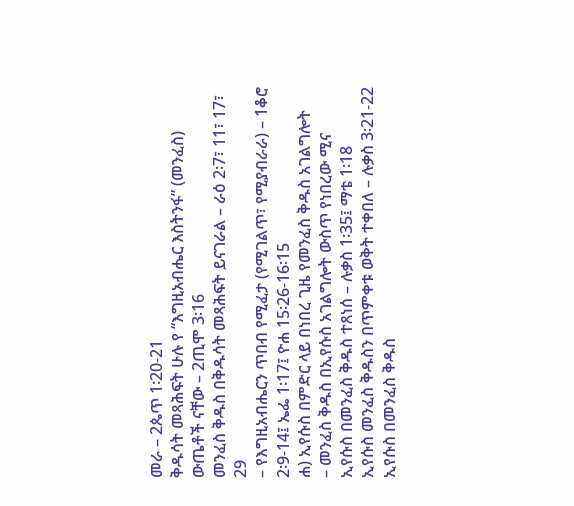መራ – 2ጴጥ 1፡20-21
ቅዱሳት መጻሕፍት ሁሉ የ “እግዚአብሔር እስትንፋ” (መንፈስ) ውጤቶች ናቸው – 2ጢሞ 3፡16
መንፈስ ቅዱስ በቅዱሳት መጻሕፍት ይናገራል – ራዕ 2፡7፣ 11፣ 17፣ 29
– የእግዚአብሔርን ጥበብ የሚፈታ (የሚገልጥ፣ የሚያብራራ) – 1ቆሮ 2፡9-14፤ ኤፌ 1፡17፤ ዮሐ 15፡26-16፡15
ሐ) ኢየሱስ በምድር ላይ በነበረ ጊዜ የመንፈስ ቅዱስ አገልግሎት
– መንፈስ ቅዱስ በኢየሱስ አገልግሎት ውስጥ የነበረው ሚና
ኢየሱስ በመንፈስ ቅዱስ ተጸነሰ – ሉቃስ 1፡35፤ ማቴ 1፡18
ኢየሱስ መንፈስ ቅዱስን በጥምቀቱ ወቅት ተቀበለ – ሉቃስ 3፡21-22
ኢየሱስ በመንፈስ ቅዱስ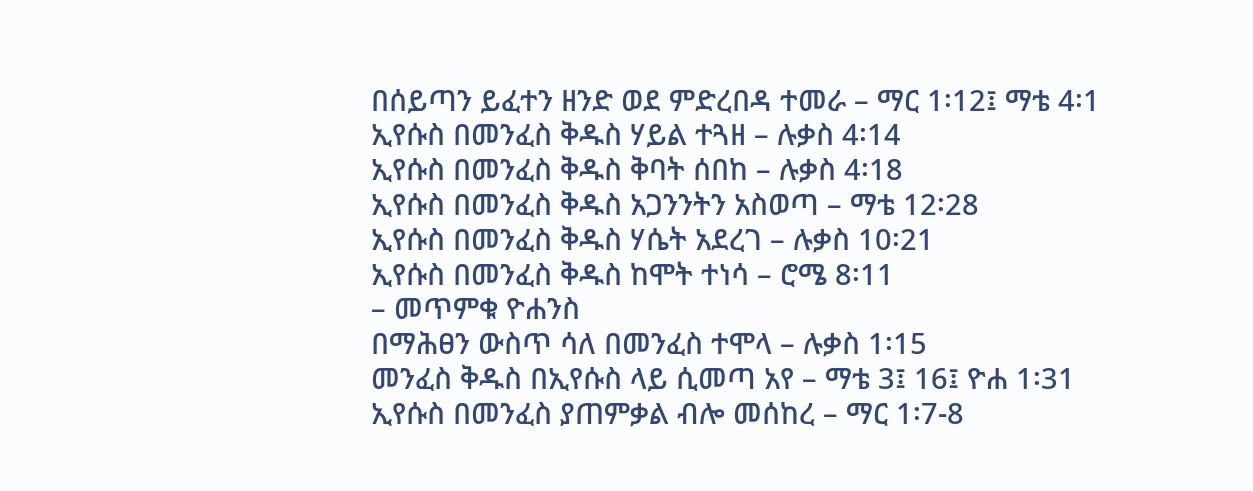በሰይጣን ይፈተን ዘንድ ወደ ምድረበዳ ተመራ – ማር 1፡12፤ ማቴ 4፡1
ኢየሱስ በመንፈስ ቅዱስ ሃይል ተጓዘ – ሉቃስ 4፡14
ኢየሱስ በመንፈስ ቅዱስ ቅባት ሰበከ – ሉቃስ 4፡18
ኢየሱስ በመንፈስ ቅዱስ አጋንንትን አስወጣ – ማቴ 12፡28
ኢየሱስ በመንፈስ ቅዱስ ሃሴት አደረገ – ሉቃስ 10፡21
ኢየሱስ በመንፈስ ቅዱስ ከሞት ተነሳ – ሮሜ 8፡11
– መጥምቁ ዮሐንስ
በማሕፀን ውስጥ ሳለ በመንፈስ ተሞላ – ሉቃስ 1፡15
መንፈስ ቅዱስ በኢየሱስ ላይ ሲመጣ አየ – ማቴ 3፤ 16፤ ዮሐ 1፡31
ኢየሱስ በመንፈስ ያጠምቃል ብሎ መሰከረ – ማር 1፡7-8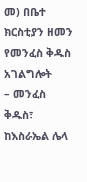መ) በቤተ ክርስቲያን ዘመን የመንፈስ ቅዱስ አገልግሎት
– መንፈስ ቅዱስ፣ ከእስራኤል ሌላ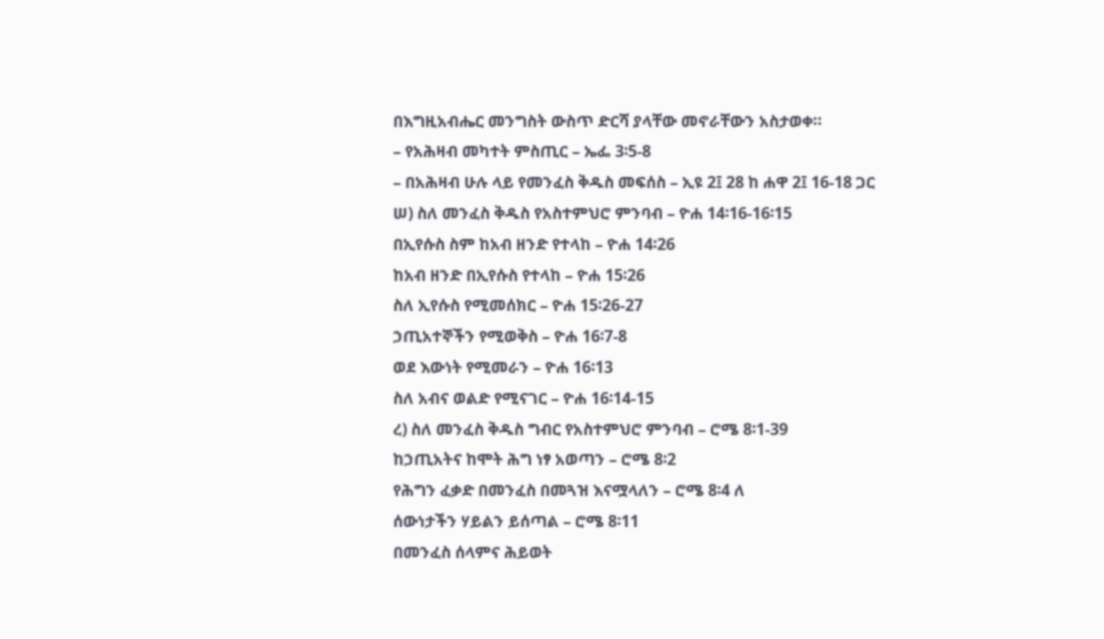በእግዚአብሔር መንግስት ውስጥ ድርሻ ያላቸው መኖራቸውን አስታወቀ።
– የአሕዛብ መካተት ምስጢር – ኤፌ 3፡5-8
– በአሕዛብ ሁሉ ላይ የመንፈስ ቅዱስ መፍሰስ – ኢዩ 2፤ 28 ከ ሐዋ 2፤ 16-18 ጋር
ሠ) ስለ መንፈስ ቅዱስ የአስተምህሮ ምንባብ – ዮሐ 14፡16-16፡15
በኢየሱስ ስም ከአብ ዘንድ የተላከ – ዮሐ 14፡26
ከአብ ዘንድ በኢየሱስ የተላከ – ዮሐ 15፡26
ስለ ኢየሱስ የሚመሰክር – ዮሐ 15፡26-27
ኃጢአተኞችን የሚወቅስ – ዮሐ 16፡7-8
ወደ እውነት የሚመራን – ዮሐ 16፡13
ስለ አብና ወልድ የሚናገር – ዮሐ 16፡14-15
ረ) ስለ መንፈስ ቅዱስ ግብር የአስተምህሮ ምንባብ – ሮሜ 8፡1-39
ከኃጢአትና ከሞት ሕግ ነፃ አወጣን – ሮሜ 8፡2
የሕግን ፈቃድ በመንፈስ በመጓዝ እናሟላለን – ሮሜ 8፡4 ለ
ሰውነታችን ሃይልን ይሰጣል – ሮሜ 8፡11
በመንፈስ ሰላምና ሕይወት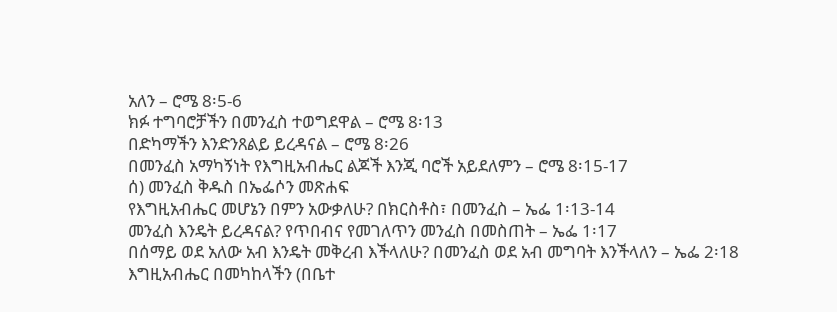አለን – ሮሜ 8፡5-6
ክፉ ተግባሮቻችን በመንፈስ ተወግደዋል – ሮሜ 8፡13
በድካማችን እንድንጸልይ ይረዳናል – ሮሜ 8፡26
በመንፈስ አማካኝነት የእግዚአብሔር ልጆች እንጂ ባሮች አይደለምን – ሮሜ 8፡15-17
ሰ) መንፈስ ቅዱስ በኤፌሶን መጽሐፍ
የእግዚአብሔር መሆኔን በምን አውቃለሁ? በክርስቶስ፣ በመንፈስ – ኤፌ 1፡13-14
መንፈስ እንዴት ይረዳናል? የጥበብና የመገለጥን መንፈስ በመስጠት – ኤፌ 1፡17
በሰማይ ወደ አለው አብ እንዴት መቅረብ እችላለሁ? በመንፈስ ወደ አብ መግባት እንችላለን – ኤፌ 2፡18
እግዚአብሔር በመካከላችን (በቤተ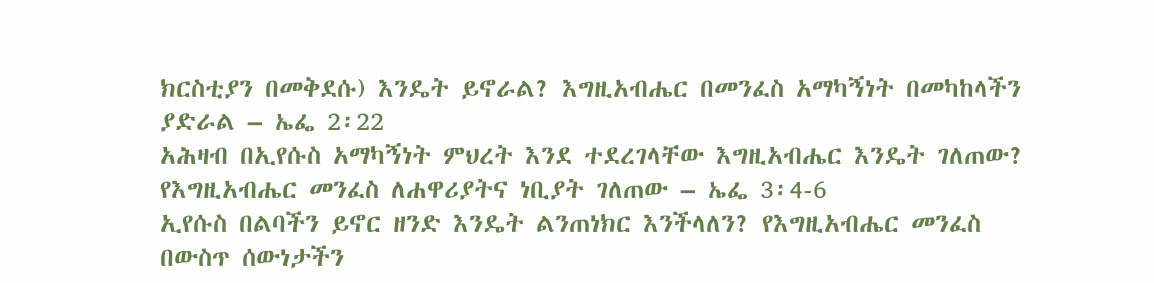ክርስቲያን በመቅደሱ) እንዴት ይኖራል? እግዚአብሔር በመንፈስ አማካኝነት በመካከላችን ያድራል – ኤፌ 2፡22
አሕዛብ በኢየሱስ አማካኝነት ምህረት እንደ ተደረገላቸው እግዚአብሔር እንዴት ገለጠው? የእግዚአብሔር መንፈስ ለሐዋሪያትና ነቢያት ገለጠው – ኤፌ 3፡4-6
ኢየሱስ በልባችን ይኖር ዘንድ እንዴት ልንጠነክር እንችላለን? የእግዚአብሔር መንፈስ በውስጥ ሰውነታችን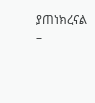ያጠነክረናል –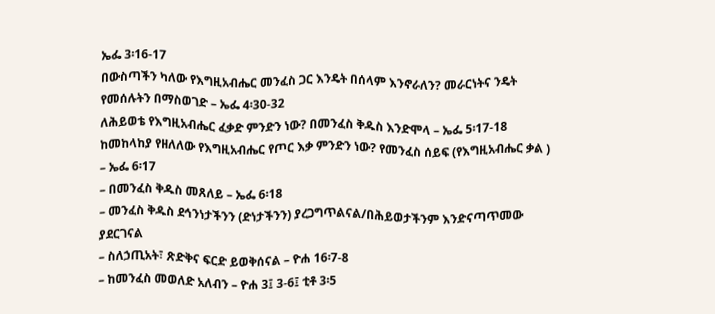ኤፌ 3፡16-17
በውስጣችን ካለው የእግዚአብሔር መንፈስ ጋር እንዴት በሰላም እንኖራለን? መራርነትና ንዴት የመሰሉትን በማስወገድ – ኤፌ 4፡30-32
ለሕይወቴ የእግዚአብሔር ፈቃድ ምንድን ነው? በመንፈስ ቅዱስ እንድሞላ – ኤፌ 5፡17-18
ከመከላከያ የዘለለው የእግዚአብሔር የጦር እቃ ምንድን ነው? የመንፈስ ሰይፍ (የእግዚአብሔር ቃል ) – ኤፌ 6፡17
– በመንፈስ ቅዱስ መጸለይ – ኤፌ 6፡18
– መንፈስ ቅዱስ ደኅንነታችንን (ድነታችንን) ያረጋግጥልናል/በሕይወታችንም እንድናጣጥመው ያደርገናል
– ስለኃጢአት፣ ጽድቅና ፍርድ ይወቅሰናል – ዮሐ 16፡7-8
– ከመንፈስ መወለድ አለብን – ዮሐ 3፤ 3-6፤ ቲቶ 3፡5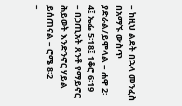– ከዚህ ልደት በኋላ መንፈስ በአማኙ ውስጥ ያድራል/ይሞላል – ሐዋ 2፡4፤ ኤፌ 5፡18፤ 1ቆሮ 6፡19
– በኃጢአት ጸንቶ የማይኖር ሕይወት እንድንኖር ሃይል ይሰጠናል – ሮሜ 8፡2
–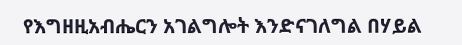የእግዘዚአብሔርን አገልግሎት እንድናገለግል በሃይል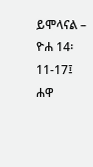ይሞላናል – ዮሐ 14፡11-17፤ ሐዋ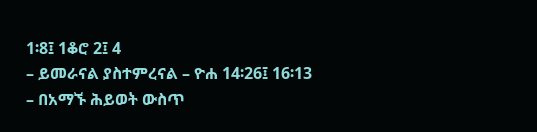1፡8፤ 1ቆሮ 2፤ 4
– ይመራናል ያስተምረናል – ዮሐ 14፡26፤ 16፡13
– በአማኙ ሕይወት ውስጥ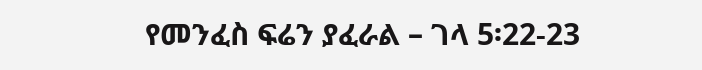የመንፈስ ፍሬን ያፈራል – ገላ 5፡22-23